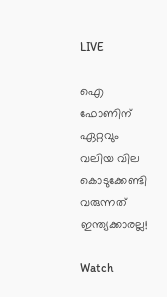LIVE

ഐ ഫോണിന് ഏറ്റവും വലിയ വില കൊടുക്കേണ്ടി വരുന്നത് ഇന്ത്യക്കാരല്ല!

Watch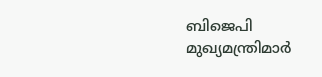ബിജെപി മുഖ്യമന്ത്രിമാര്‍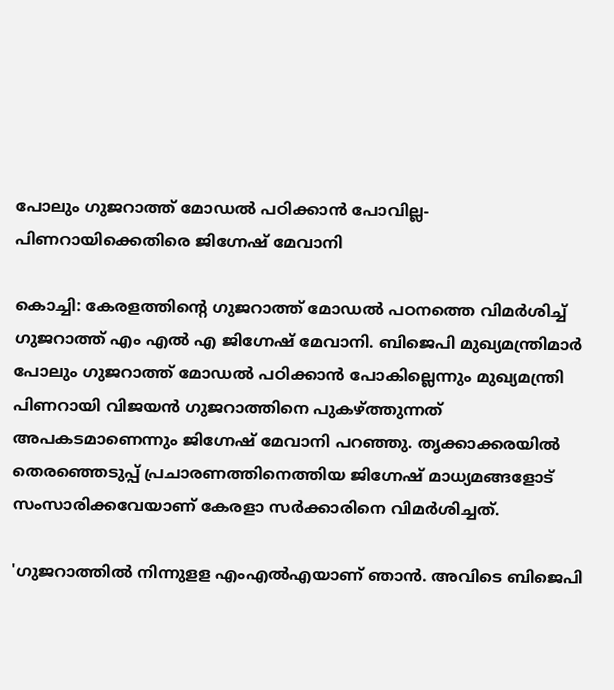പോലും ഗുജറാത്ത് മോഡല്‍ പഠിക്കാന്‍ പോവില്ല- പിണറായിക്കെതിരെ ജിഗ്നേഷ് മേവാനി

കൊച്ചി: കേരളത്തിന്റെ ഗുജറാത്ത് മോഡല്‍ പഠനത്തെ വിമര്‍ശിച്ച് ഗുജറാത്ത് എം എല്‍ എ ജിഗ്നേഷ് മേവാനി. ബിജെപി മുഖ്യമന്ത്രിമാര്‍ പോലും ഗുജറാത്ത് മോഡല്‍ പഠിക്കാന്‍ പോകില്ലെന്നും മുഖ്യമന്ത്രി പിണറായി വിജയന്‍ ഗുജറാത്തിനെ പുകഴ്ത്തുന്നത് അപകടമാണെന്നും ജിഗ്നേഷ് മേവാനി പറഞ്ഞു. തൃക്കാക്കരയില്‍ തെരഞ്ഞെടുപ്പ് പ്രചാരണത്തിനെത്തിയ ജിഗ്നേഷ് മാധ്യമങ്ങളോട് സംസാരിക്കവേയാണ് കേരളാ സര്‍ക്കാരിനെ വിമര്‍ശിച്ചത്.

'ഗുജറാത്തില്‍ നിന്നുളള എംഎല്‍എയാണ് ഞാന്‍. അവിടെ ബിജെപി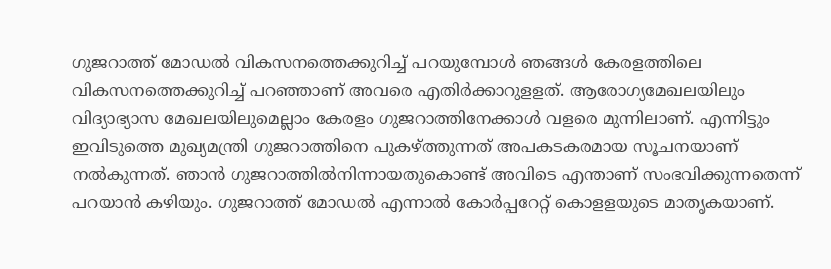ഗുജറാത്ത് മോഡല്‍ വികസനത്തെക്കുറിച്ച് പറയുമ്പോള്‍ ഞങ്ങള്‍ കേരളത്തിലെ വികസനത്തെക്കുറിച്ച് പറഞ്ഞാണ് അവരെ എതിര്‍ക്കാറുളളത്. ആരോഗ്യമേഖലയിലും വിദ്യാഭ്യാസ മേഖലയിലുമെല്ലാം കേരളം ഗുജറാത്തിനേക്കാള്‍ വളരെ മുന്നിലാണ്. എന്നിട്ടും ഇവിടുത്തെ മുഖ്യമന്ത്രി ഗുജറാത്തിനെ പുകഴ്ത്തുന്നത് അപകടകരമായ സൂചനയാണ് നല്‍കുന്നത്. ഞാന്‍ ഗുജറാത്തില്‍നിന്നായതുകൊണ്ട് അവിടെ എന്താണ് സംഭവിക്കുന്നതെന്ന് പറയാന്‍ കഴിയും. ഗുജറാത്ത് മോഡല്‍ എന്നാല്‍ കോര്‍പ്പറേറ്റ് കൊളളയുടെ മാതൃകയാണ്.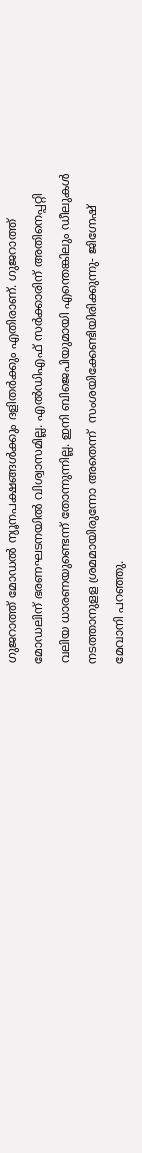ഗുജറാത്ത് മോഡല്‍ ന്യൂനപക്ഷങ്ങള്‍ക്കും ദളിതര്‍ക്കും എതിരാണ്. ഗുജറാത്ത് മോഡലിന് ഭരണഘടനയില്‍ വിശ്വാസമില്ല. എല്‍ഡിഎഫ് സര്‍ക്കാരിന് അതിനെപ്പറ്റി വലിയ ധാരണയുണ്ടെന്ന് തോന്നുന്നില്ല. ഇനി ബിജെപിയുമായി എന്തെങ്കിലും ഡീലുകള്‍ നടത്താനുളള ശ്രമമായിരുന്നോ അതെന്ന്  സംശയിക്കേണ്ടിയിരിക്കുന്നു- ജിഗ്നേഷ് മേവാനി പറഞ്ഞു.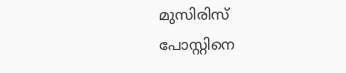മുസിരിസ് പോസ്റ്റിനെ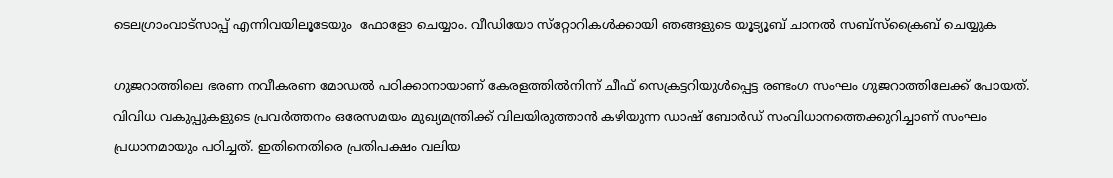ടെലഗ്രാംവാട്‌സാപ്പ് എന്നിവയിലൂടേയും  ഫോളോ ചെയ്യാം. വീഡിയോ സ്‌റ്റോറികള്‍ക്കായി ഞങ്ങളുടെ യൂട്യൂബ് ചാനല്‍ സബ്‌സ്‌ക്രൈബ് ചെയ്യുക

ഗുജറാത്തിലെ ഭരണ നവീകരണ മോഡല്‍ പഠിക്കാനായാണ് കേരളത്തില്‍നിന്ന് ചീഫ് സെക്രട്ടറിയുള്‍പ്പെട്ട രണ്ടംഗ സംഘം ഗുജറാത്തിലേക്ക് പോയത്. വിവിധ വകുപ്പുകളുടെ പ്രവര്‍ത്തനം ഒരേസമയം മുഖ്യമന്ത്രിക്ക് വിലയിരുത്താന്‍ കഴിയുന്ന ഡാഷ് ബോര്‍ഡ് സംവിധാനത്തെക്കുറിച്ചാണ് സംഘം പ്രധാനമായും പഠിച്ചത്. ഇതിനെതിരെ പ്രതിപക്ഷം വലിയ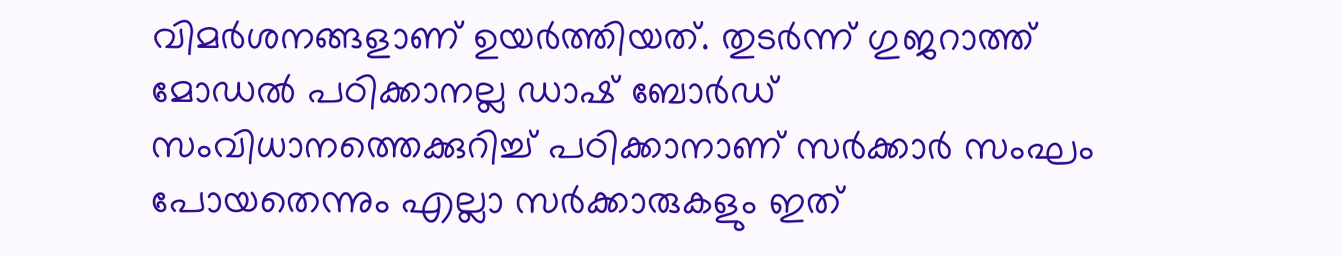വിമര്‍ശനങ്ങളാണ് ഉയര്‍ത്തിയത്. തുടര്‍ന്ന് ഗുജറാത്ത് മോഡല്‍ പഠിക്കാനല്ല ഡാഷ് ബോര്‍ഡ് സംവിധാനത്തെക്കുറിച്ച് പഠിക്കാനാണ് സര്‍ക്കാര്‍ സംഘം പോയതെന്നും എല്ലാ സര്‍ക്കാരുകളും ഇത്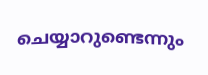ചെയ്യാറുണ്ടെന്നും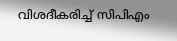വിശദീകരിച്ച് സിപിഎം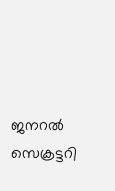ജനറല്‍ സെക്രട്ടറി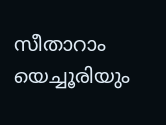സീതാറാം യെച്ചൂരിയും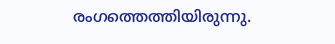രംഗത്തെത്തിയിരുന്നു.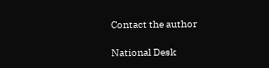Contact the author

National Desk